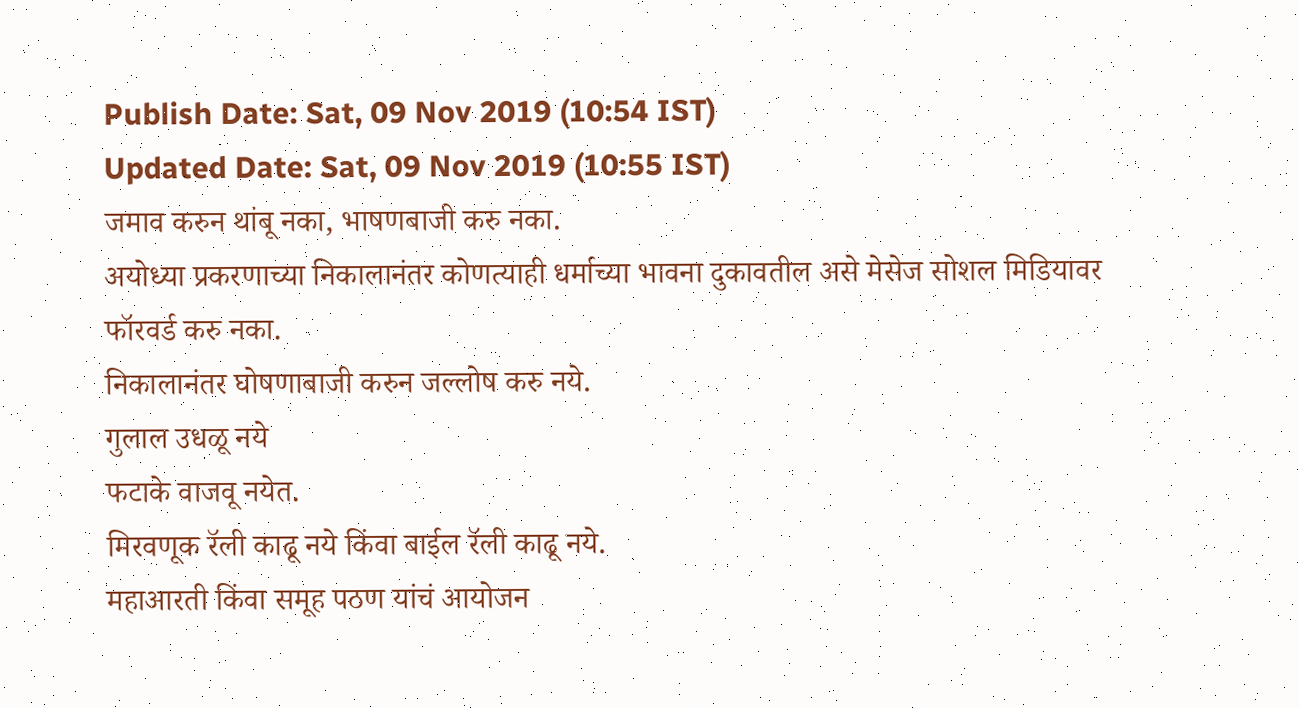Publish Date: Sat, 09 Nov 2019 (10:54 IST)
Updated Date: Sat, 09 Nov 2019 (10:55 IST)
जमाव करुन थांबू नका, भाषणबाजी करु नका.
अयोध्या प्रकरणाच्या निकालानंतर कोणत्याही धर्माच्या भावना दुकावतील असे मेसेज सोशल मिडियावर फॉरवर्ड करु नका.
निकालानंतर घोषणाबाजी करुन जल्लोष करु नये.
गुलाल उधळू नये
फटाके वाजवू नयेत.
मिरवणूक रॅली काढू नये किंवा बाईल रॅली काढू नये.
महाआरती किंवा समूह पठण यांचं आयोजन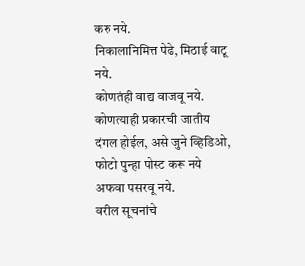करु नये.
निकालानिमित्त पेढे, मिठाई वाटू नये.
कोणतंही वाद्य वाजवू नये.
कोणत्याही प्रकारची जातीय दंगल होईल, असे जुने व्हिडिओ, फोटो पुन्हा पोस्ट करू नये
अफवा पसरवू नये.
वरील सूचनांचे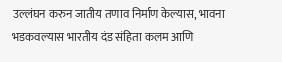उल्लंघन करुन जातीय तणाव निर्माण केल्यास, भावना भडकवल्यास भारतीय दंड संहिता कलम आणि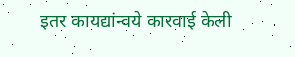इतर कायद्यांन्वये कारवाई केली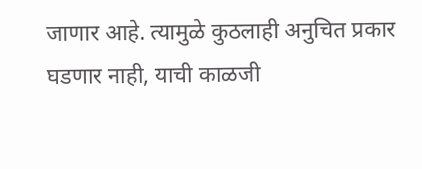जाणार आहे. त्यामुळे कुठलाही अनुचित प्रकार घडणार नाही, याची काळजी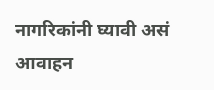नागरिकांनी घ्यावी असं आवाहन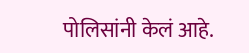पोलिसांनी केलं आहे.